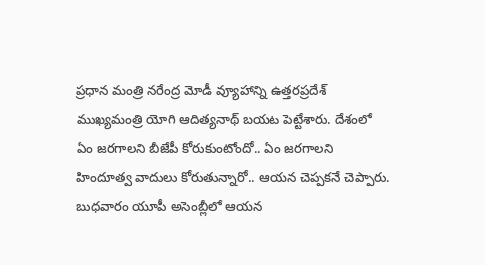ప్రధాన మంత్రి నరేంద్ర మోడీ వ్యూహాన్ని ఉత్తరప్రదేశ్ ముఖ్యమంత్రి యోగి ఆదిత్యనాథ్ బయట పెట్టేశారు. దేశంలో ఏం జరగాలని బీజేపీ కోరుకుంటోందో.. ఏం జరగాలని హిందూత్వ వాదులు కోరుతున్నారో.. ఆయన చెప్పకనే చెప్పారు. బుధవారం యూపీ అసెంబ్లీలో ఆయన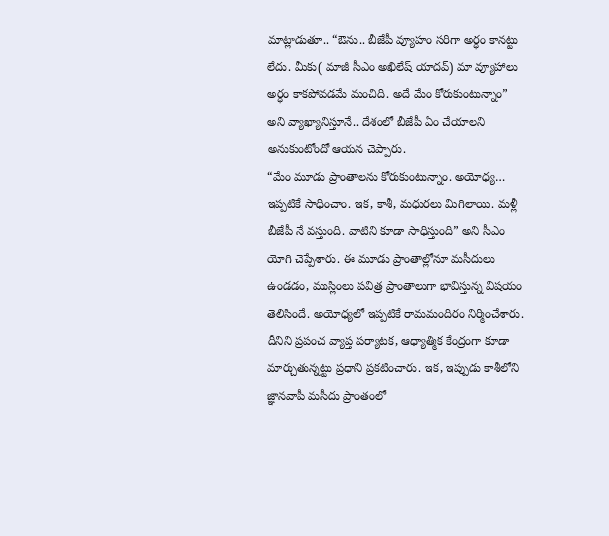మాట్లాడుతూ.. “ఔను.. బీజేపీ వ్యూహం సరిగా అర్ధం కానట్టు లేదు. మీకు( మాజీ సీఎం అఖిలేష్ యాదవ్) మా వ్యూహాలు అర్ధం కాకపోవడమే మంచిది. అదే మేం కోరుకుంటున్నాం” అని వ్యాఖ్యానిస్తూనే.. దేశంలో బీజేపీ ఏం చేయాలని అనుకుంటోందో ఆయన చెప్పారు.
“మేం మూడు ప్రాంతాలను కోరుకుంటున్నాం. అయోధ్య… ఇప్పటికే సాధించాం. ఇక, కాశీ, మధురలు మిగిలాయి. మళ్లీ బీజేపీ నే వస్తుంది. వాటిని కూడా సాధిస్తుంది” అని సీఎం యోగి చెప్పేశారు. ఈ మూడు ప్రాంతాల్లోనూ మసీదులు ఉండడం, ముస్లింలు పవిత్ర ప్రాంతాలుగా భావిస్తున్న విషయం తెలిసిందే. అయోధ్యలో ఇప్పటికే రామమందిరం నిర్మించేశారు. దీనిని ప్రపంచ వ్యాప్త పర్యాటక, ఆధ్యాత్మిక కేంద్రంగా కూడా మార్చుతున్నట్టు ప్రధాని ప్రకటించారు. ఇక, ఇప్పుడు కాశీలోని జ్ఞానవాపీ మసీదు ప్రాంతంలో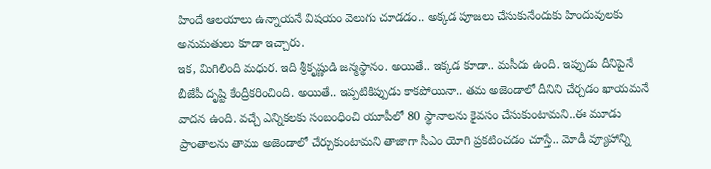హిందే ఆలయాలు ఉన్నాయనే విషయం వెలుగు చూడడం.. అక్కడ పూజలు చేసుకునేందుకు హిందువులకు అనుమతులు కూడా ఇచ్చారు.
ఇక, మిగిలింది మధుర. ఇది శ్రీకృష్ణుడి జన్మస్థానం. అయితే.. ఇక్కడ కూడా.. మసీదు ఉంది. ఇప్పుడు దీనిపైనే బీజేపీ దృష్టి కేంద్రీకరించింది. అయితే.. ఇప్పటికిప్పుడు కాకపోయినా.. తమ అజెండాలో దీనిని చేర్చడం ఖాయమనే వాదన ఉంది. వచ్చే ఎన్నికలకు సంబంధించి యూపీలో 80 స్థానాలను కైవసం చేసుకుంటామని..ఈ మూడు ప్రాంతాలను తాము అజెండాలో చేర్చుకుంటామని తాజాగా సీఎం యోగి ప్రకటించడం చూస్తే.. మోడీ వ్యూహాన్ని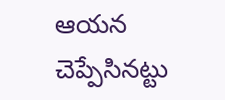ఆయన చెప్పేసినట్టు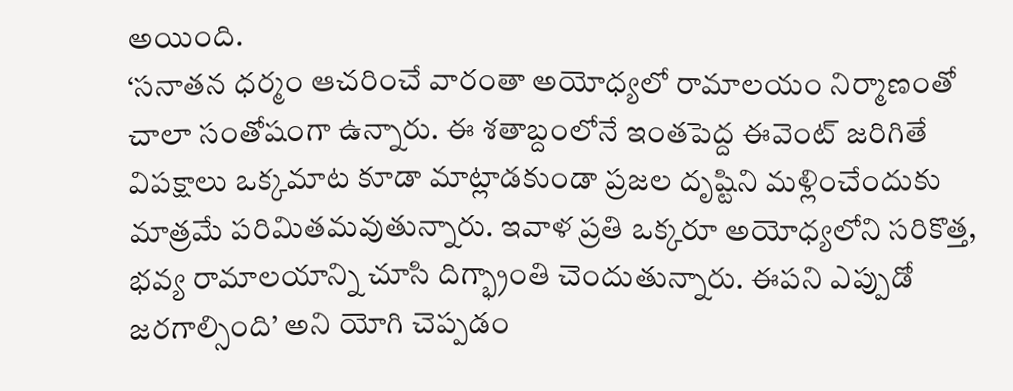అయింది.
‘సనాతన ధర్మం ఆచరించే వారంతా అయోధ్యలో రామాలయం నిర్మాణంతో చాలా సంతోషంగా ఉన్నారు. ఈ శతాబ్దంలోనే ఇంతపెద్ద ఈవెంట్ జరిగితే విపక్షాలు ఒక్కమాట కూడా మాట్లాడకుండా ప్రజల దృష్టిని మళ్లించేందుకు మాత్రమే పరిమితమవుతున్నారు. ఇవాళ ప్రతి ఒక్కరూ అయోధ్యలోని సరికొత్త, భవ్య రామాలయాన్ని చూసి దిగ్భ్రాంతి చెందుతున్నారు. ఈపని ఎప్పుడో జరగాల్సింది’ అని యోగి చెప్పడం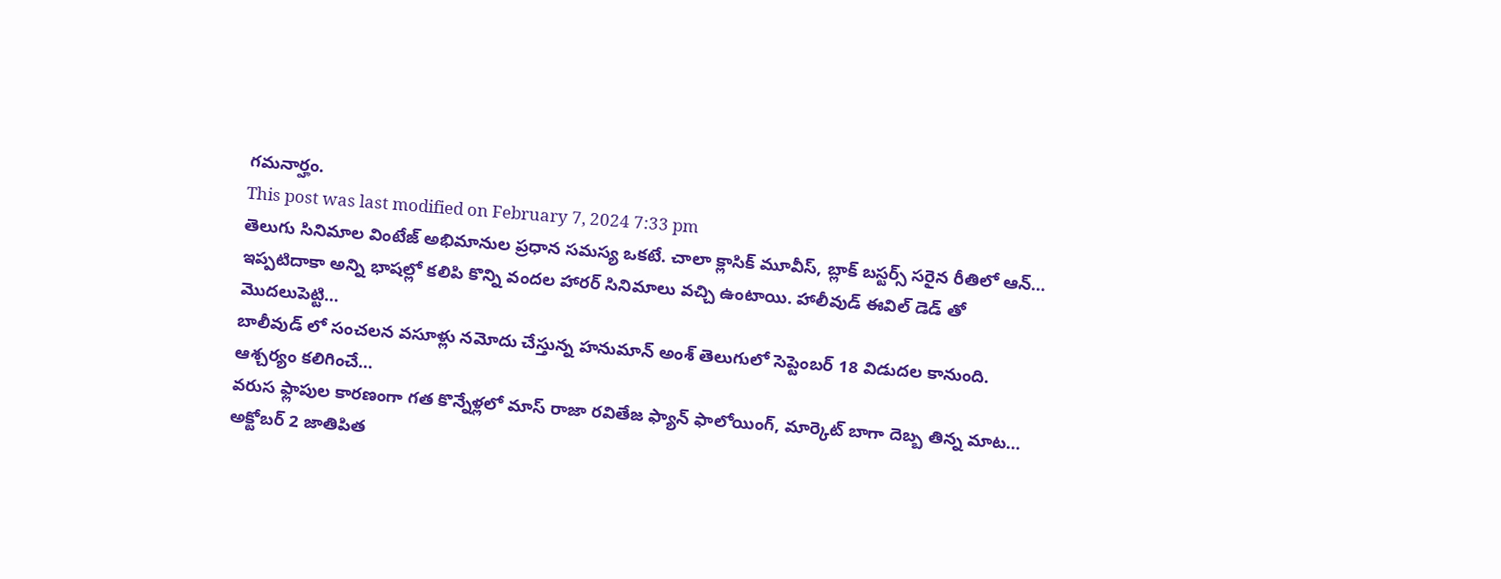గమనార్హం.
This post was last modified on February 7, 2024 7:33 pm
తెలుగు సినిమాల వింటేజ్ అభిమానుల ప్రధాన సమస్య ఒకటే. చాలా క్లాసిక్ మూవీస్, బ్లాక్ బస్టర్స్ సరైన రీతిలో ఆన్…
ఇప్పటిదాకా అన్ని భాషల్లో కలిపి కొన్ని వందల హారర్ సినిమాలు వచ్చి ఉంటాయి. హాలీవుడ్ ఈవిల్ డెడ్ తో మొదలుపెట్టి…
బాలీవుడ్ లో సంచలన వసూళ్లు నమోదు చేస్తున్న హనుమాన్ అంశ్ తెలుగులో సెప్టెంబర్ 18 విడుదల కానుంది. ఆశ్చర్యం కలిగించే…
వరుస ఫ్లాపుల కారణంగా గత కొన్నేళ్లలో మాస్ రాజా రవితేజ ఫ్యాన్ ఫాలోయింగ్, మార్కెట్ బాగా దెబ్బ తిన్న మాట…
అక్టోబర్ 2 జాతిపిత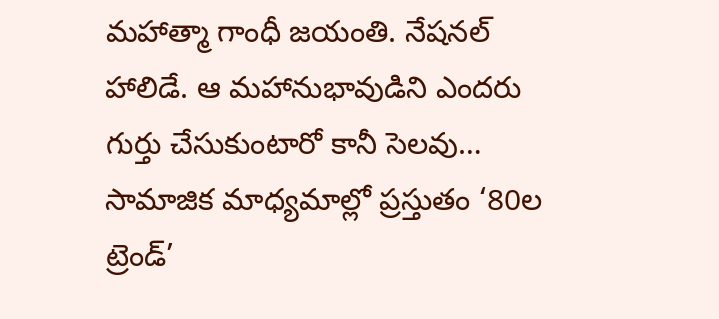మహాత్మా గాంధీ జయంతి. నేషనల్ హాలిడే. ఆ మహానుభావుడిని ఎందరు గుర్తు చేసుకుంటారో కానీ సెలవు…
సామాజిక మాధ్యమాల్లో ప్రస్తుతం ‘80ల ట్రెండ్’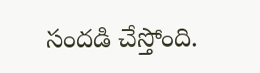సందడి చేస్తోంది.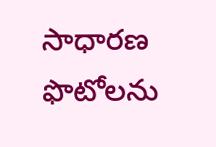సాధారణ ఫొటోలను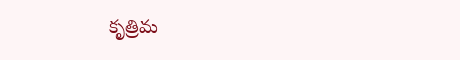కృత్రిమ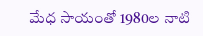మేధ సాయంతో 1980ల నాటి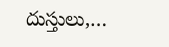దుస్తులు,…